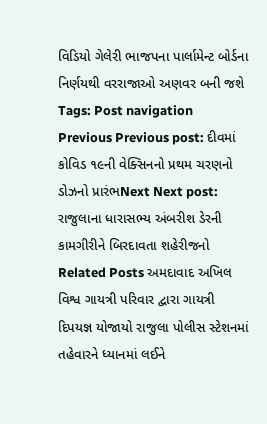વિડિયો ગેલેરી ભાજપના પાર્લામેન્ટ બોર્ડના નિર્ણયથી વરરાજાઓ અણવર બની જશે Tags: Post navigation Previous Previous post: દીવમાં કોવિડ ૧૯ની વેક્સિનનો પ્રથમ ચરણનો ડોઝનો પ્રારંભNext Next post: રાજુલાના ધારાસભ્ય અંબરીશ ડેરની કામગીરીને બિરદાવતા શહેરીજનો Related Posts અમદાવાદ અખિલ વિશ્વ ગાયત્રી પરિવાર દ્વારા ગાયત્રી દિપયજ્ઞ યોજાયો રાજુલા પોલીસ સ્ટેશનમાં તહેવારને ધ્યાનમાં લઈને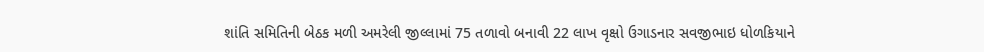શાંતિ સમિતિની બેઠક મળી અમરેલી જીલ્લામાં 75 તળાવો બનાવી 22 લાખ વૃક્ષો ઉગાડનાર સવજીભાઇ ધોળકિયાને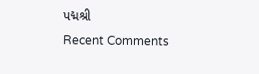પદ્મશ્રી
Recent Comments